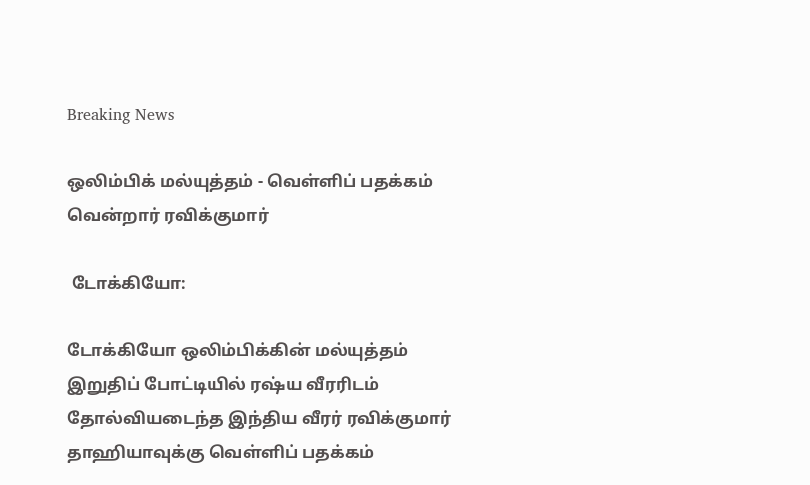Breaking News

ஒலிம்பிக் மல்யுத்தம் - வெள்ளிப் பதக்கம் வென்றார் ரவிக்குமார்

 டோக்கியோ:

டோக்கியோ ஒலிம்பிக்கின் மல்யுத்தம் இறுதிப் போட்டியில் ரஷ்ய வீரரிடம் தோல்வியடைந்த இந்திய வீரர் ரவிக்குமார் தாஹியாவுக்கு வெள்ளிப் பதக்கம்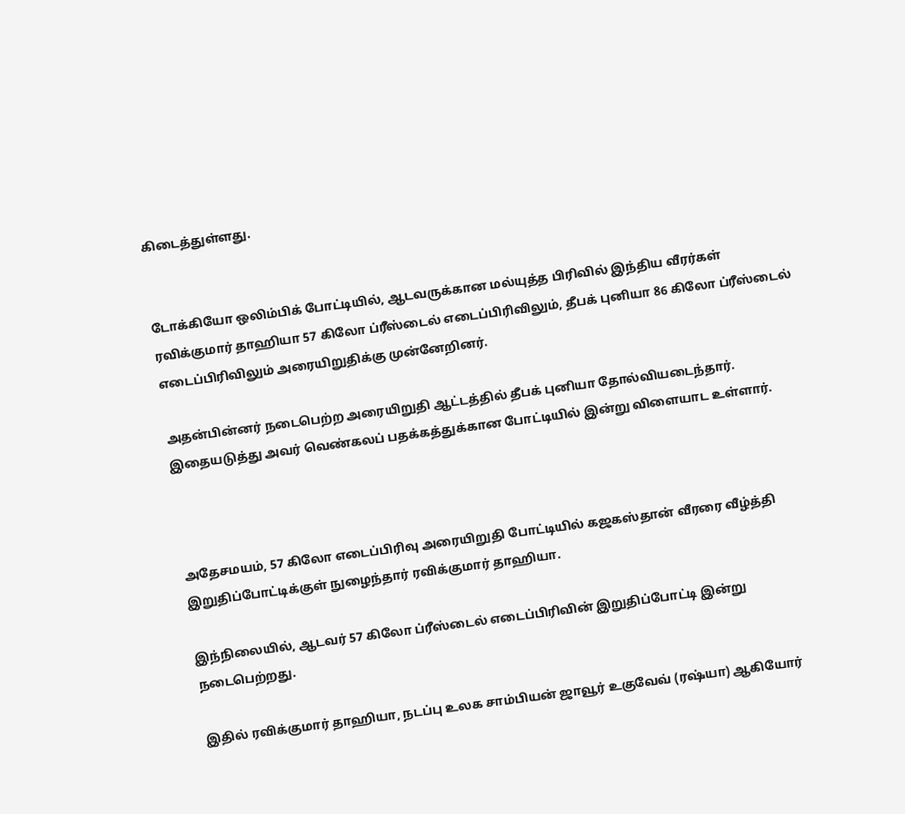கிடைத்துள்ளது.


டோக்கியோ ஒலிம்பிக் போட்டியில், ஆடவருக்கான மல்யுத்த பிரிவில் இந்திய வீரர்கள் ரவிக்குமார் தாஹியா 57 கிலோ ப்ரீஸ்டைல் எடைப்பிரிவிலும், தீபக் புனியா 86 கிலோ ப்ரீஸ்டைல் எடைப்பிரிவிலும் அரையிறுதிக்கு முன்னேறினர்.

அதன்பின்னர் நடைபெற்ற அரையிறுதி ஆட்டத்தில் தீபக் புனியா தோல்வியடைந்தார். இதையடுத்து அவர் வெண்கலப் பதக்கத்துக்கான போட்டியில் இன்று விளையாட உள்ளார்.



அதேசமயம், 57 கிலோ எடைப்பிரிவு அரையிறுதி போட்டியில் கஜகஸ்தான் வீரரை வீழ்த்தி இறுதிப்போட்டிக்குள் நுழைந்தார் ரவிக்குமார் தாஹியா.

இந்நிலையில், ஆடவர் 57 கிலோ ப்ரீஸ்டைல் எடைப்பிரிவின் இறுதிப்போட்டி இன்று நடைபெற்றது.

இதில் ரவிக்குமார் தாஹியா, நடப்பு உலக சாம்பியன் ஜாவூர் உகுவேவ் (ரஷ்யா) ஆகியோர்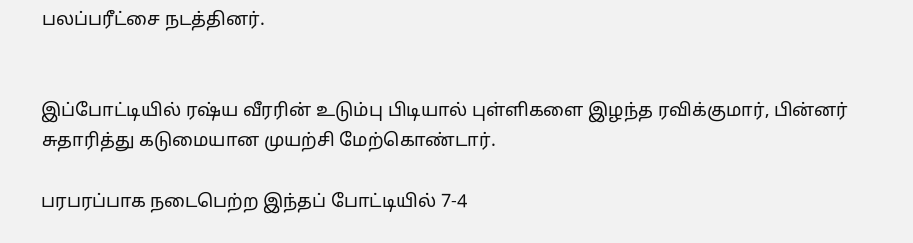பலப்பரீட்சை நடத்தினர்.


இப்போட்டியில் ரஷ்ய வீரரின் உடும்பு பிடியால் புள்ளிகளை இழந்த ரவிக்குமார், பின்னர் சுதாரித்து கடுமையான முயற்சி மேற்கொண்டார்.

பரபரப்பாக நடைபெற்ற இந்தப் போட்டியில் 7-4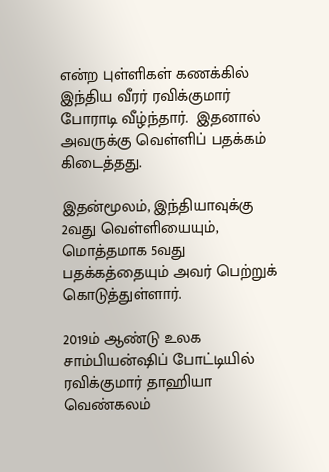என்ற புள்ளிகள் கணக்கில் இந்திய வீரர் ரவிக்குமார் போராடி வீழ்ந்தார்.  இதனால் அவருக்கு வெள்ளிப் பதக்கம் கிடைத்தது.

இதன்மூலம், இந்தியாவுக்கு 2வது வெள்ளியையும், மொத்தமாக 5வது பதக்கத்தையும் அவர் பெற்றுக் கொடுத்துள்ளார்.

2019ம் ஆண்டு உலக சாம்பியன்ஷிப் போட்டியில் ரவிக்குமார் தாஹியா வெண்கலம்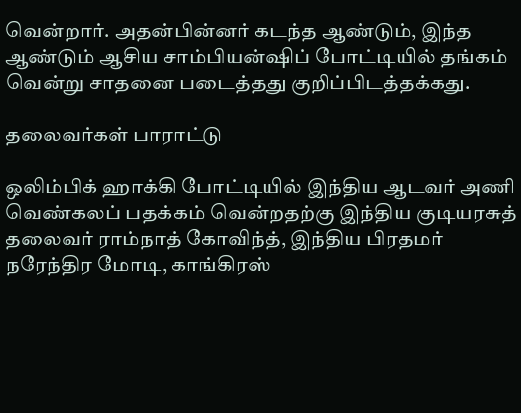வென்றார். அதன்பின்னர் கடந்த ஆண்டும், இந்த ஆண்டும் ஆசிய சாம்பியன்ஷிப் போட்டியில் தங்கம் வென்று சாதனை படைத்தது குறிப்பிடத்தக்கது.

தலைவர்கள் பாராட்டு

ஒலிம்பிக் ஹாக்கி போட்டியில் இந்திய ஆடவர் அணி வெண்கலப் பதக்கம் வென்றதற்கு இந்திய குடியரசுத் தலைவர் ராம்நாத் கோவிந்த், இந்திய பிரதமர் நரேந்திர மோடி, காங்கிரஸ்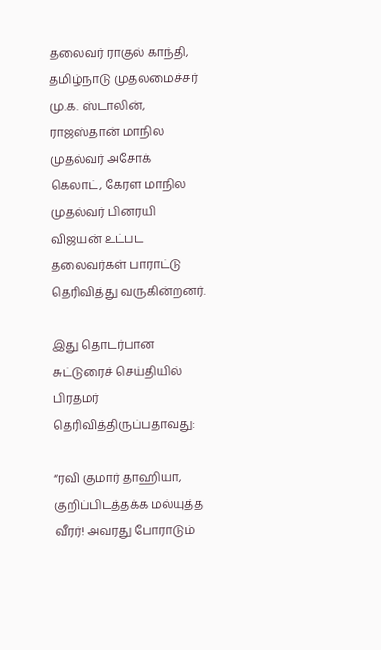தலைவர் ராகுல் காந்தி, தமிழ்நாடு முதலமைச்சர் மு.க. ஸ்டாலின், ராஜஸ்தான் மாநில முதல்வர் அசோக் கெலாட், கேரள மாநில முதல்வர் பினரயி விஜயன் உட்பட தலைவர்கள் பாராட்டு தெரிவித்து வருகின்றனர்.

இது தொடர்பான சுட்டுரைச் செய்தியில் பிரதமர் தெரிவித்திருப்பதாவது:

“ரவி குமார் தாஹியா, குறிப்பிடத்தக்க மல்யுத்த வீரர்! அவரது போராடும்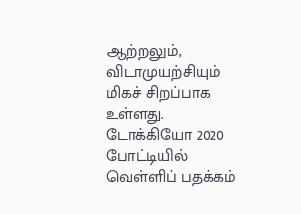ஆற்றலும்,  விடாமுயற்சியும் மிகச் சிறப்பாக உள்ளது. டோக்கியோ 2020 போட்டியில் வெள்ளிப் பதக்கம்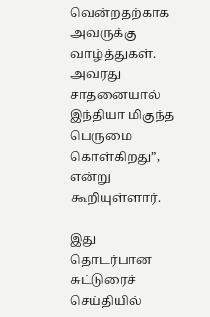வென்றதற்காக அவருக்கு வாழ்த்துகள். அவரது சாதனையால் இந்தியா மிகுந்த பெருமை கொள்கிறது”, என்று கூறியுள்ளார்.

இது தொடர்பான சுட்டுரைச் செய்தியில்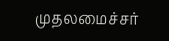முதலமைச்சர்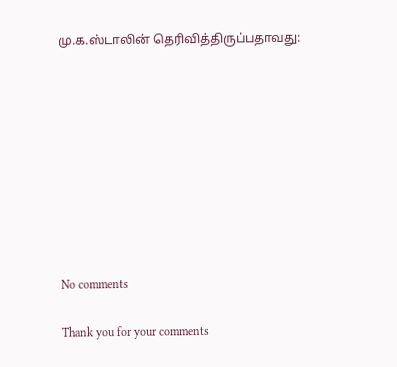மு.க.ஸ்டாலின் தெரிவித்திருப்பதாவது:









No comments

Thank you for your comments